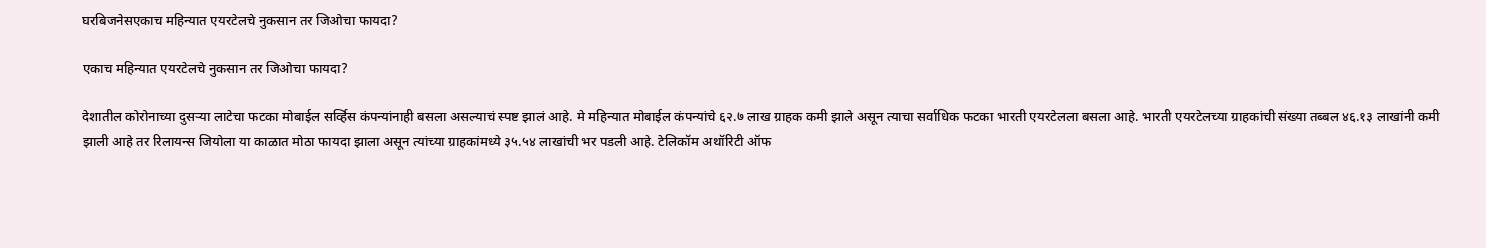घरबिजनेसएकाच महिन्यात एयरटेलचे नुकसान तर जिओचा फायदा?

एकाच महिन्यात एयरटेलचे नुकसान तर जिओचा फायदा?

देशातील कोरोनाच्या दुसऱ्या लाटेचा फटका मोबाईल सर्व्हिस कंपन्यांनाही बसला असल्याचं स्पष्ट झालं आहे. मे महिन्यात मोबाईल कंपन्यांचे ६२.७ लाख ग्राहक कमी झाले असून त्याचा सर्वाधिक फटका भारती एयरटेलला बसला आहे. भारती एयरटेलच्या ग्राहकांची संख्या तब्बल ४६.१३ लाखांनी कमी झाली आहे तर रिलायन्स जियोला या काळात मोठा फायदा झाला असून त्यांच्या ग्राहकांमध्ये ३५.५४ लाखांची भर पडली आहे. टेलिकॉम अथॉरिटी ऑफ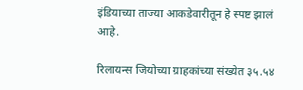इंडियाच्या ताज्या आकडेवारीतून हे स्पष्ट झालं आहे.

रिलायन्स जियोच्या ग्राहकांच्या संख्येत ३५.५४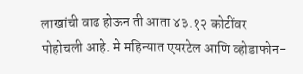लाखांची वाढ होऊन ती आता ४३.१२ कोटींवर पोहोचली आहे. मे महिन्यात एयरटेल आणि व्होडाफोन-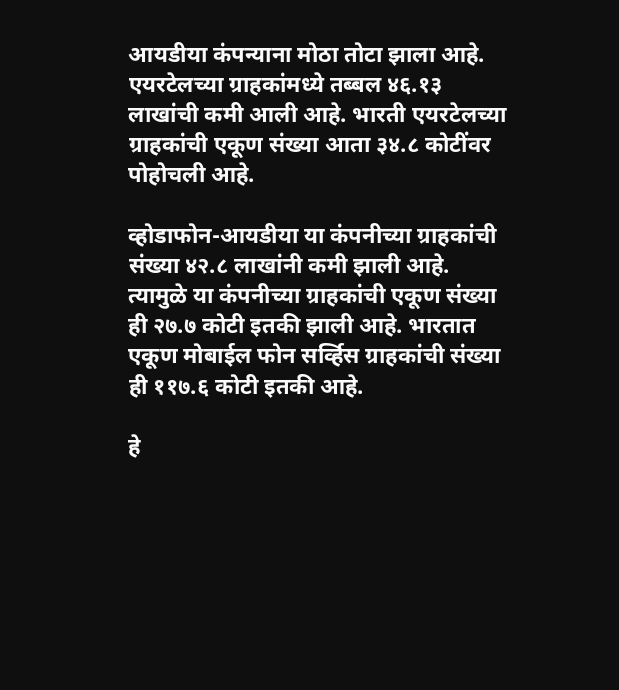आयडीया कंपन्याना मोठा तोटा झाला आहे. एयरटेलच्या ग्राहकांमध्ये तब्बल ४६.१३ लाखांची कमी आली आहे. भारती एयरटेलच्या ग्राहकांची एकूण संख्या आता ३४.८ कोटींवर पोहोचली आहे.

व्होडाफोन-आयडीया या कंपनीच्या ग्राहकांची संख्या ४२.८ लाखांनी कमी झाली आहे. त्यामुळे या कंपनीच्या ग्राहकांची एकूण संख्या ही २७.७ कोटी इतकी झाली आहे. भारतात एकूण मोबाईल फोन सर्व्हिस ग्राहकांची संख्या ही ११७.६ कोटी इतकी आहे.

हे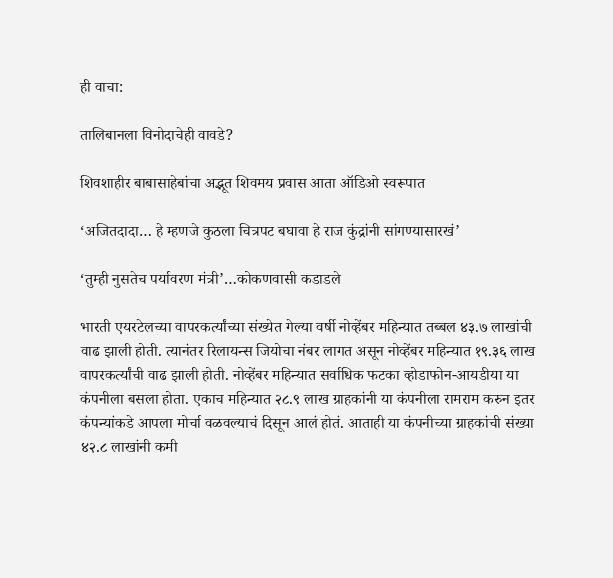ही वाचा:

तालिबानला विनोदाचेही वावडे?

शिवशाहीर बाबासाहेबांचा अद्भूत शिवमय प्रवास आता ऑडिओ स्वरूपात

‘अजितदादा… हे म्हणजे कुठला चित्रपट बघावा हे राज कुंद्रांनी सांगण्यासारखं’

‘तुम्ही नुसतेच पर्यावरण मंत्री’…कोकणवासी कडाडले

भारती एयरटेलच्या वापरकर्त्यांच्या संख्येत गेल्या वर्षी नोव्हेंबर महिन्यात तब्बल ४३.७ लाखांची वाढ झाली होती. त्यानंतर रिलायन्स जियोचा नंबर लागत असून नोव्हेंबर महिन्यात १९.३६ लाख वापरकर्त्यांची वाढ झाली होती. नोव्हेंबर महिन्यात सर्वाधिक फटका व्होडाफोन-आयडीया या कंपनीला बसला होता. एकाच महिन्यात २८.९ लाख ग्राहकांनी या कंपनीला रामराम करुन इतर कंपन्यांकडे आपला मोर्चा वळवल्याचं दिसून आलं होतं. आताही या कंपनीच्या ग्राहकांची संख्या ४२.८ लाखांनी कमी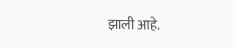झाली आहे.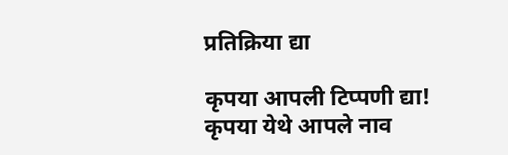प्रतिक्रिया द्या

कृपया आपली टिप्पणी द्या!
कृपया येथे आपले नाव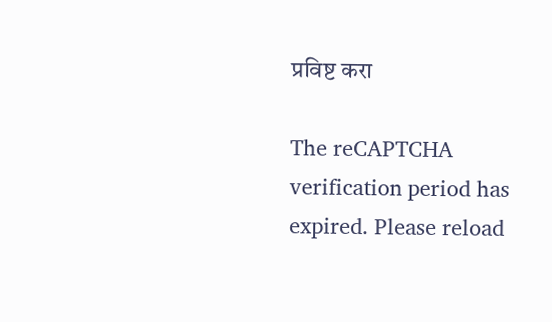प्रविष्ट करा

The reCAPTCHA verification period has expired. Please reload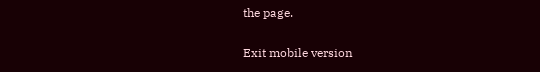the page.

Exit mobile version